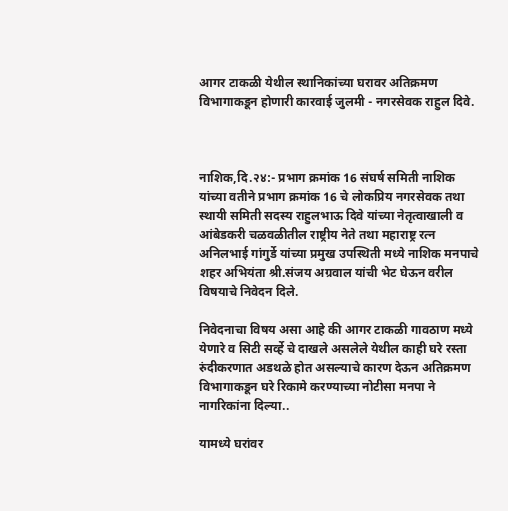आगर टाकळी येथील स्थानिकांच्या घरावर अतिक्रमण विभागाकडून होणारी कारवाई जुलमी - नगरसेवक राहुल दिवे.



नाशिक,दि.२४:- प्रभाग क्रमांक 16 संघर्ष समिती नाशिक यांच्या वतीने प्रभाग क्रमांक 16 चे लोकप्रिय नगरसेवक तथा स्थायी समिती सदस्य राहुलभाऊ दिवे यांच्या नेतृत्वाखाली व आंबेडकरी चळवळीतील राष्ट्रीय नेते तथा महाराष्ट्र रत्न अनिलभाई गांगुर्डे यांच्या प्रमुख उपस्थिती मध्ये नाशिक मनपाचे शहर अभियंता श्री.संजय अग्रवाल यांची भेट घेऊन वरील विषयाचे निवेदन दिले.

निवेदनाचा विषय असा आहे की आगर टाकळी गावठाण मध्ये येणारे व सिटी सर्व्हे चे दाखले असलेले येथील काही घरे रस्ता रुंदीकरणात अडथळे होत असल्याचे कारण देऊन अतिक्रमण विभागाकडून घरे रिकामे करण्याच्या नोटीसा मनपा ने नागरिकांना दिल्या..

यामध्ये घरांवर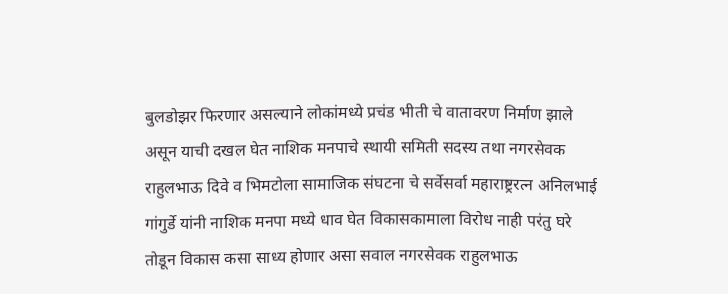बुलडोझर फिरणार असल्याने लोकांमध्ये प्रचंड भीती चे वातावरण निर्माण झाले असून याची दखल घेत नाशिक मनपाचे स्थायी समिती सदस्य तथा नगरसेवक राहुलभाऊ दिवे व भिमटोला सामाजिक संघटना चे सर्वेसर्वा महाराष्ट्ररत्न अनिलभाई गांगुर्डे यांनी नाशिक मनपा मध्ये धाव घेत विकासकामाला विरोध नाही परंतु घरे तोडून विकास कसा साध्य होणार असा सवाल नगरसेवक राहुलभाऊ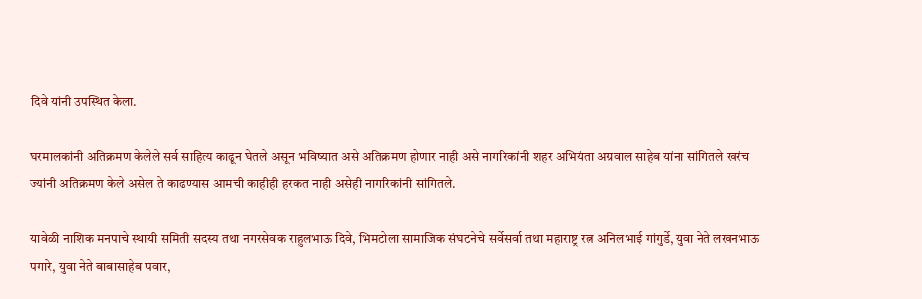दिवे यांनी उपस्थित केला.

घरमालकांनी अतिक्रमण केलेले सर्व साहित्य काढून घेतले असून भविष्यात असे अतिक्रमण होणार नाही असे नागरिकांनी शहर अभियंता अग्रवाल साहेब यांना सांगितले खरंच ज्यांनी अतिक्रमण केले असेल ते काढण्यास आमची काहीही हरकत नाही असेही नागरिकांनी सांगितले.

यावेळी नाशिक मनपाचे स्थायी समिती सदस्य तथा नगरसेवक राहुलभाऊ दिवे, भिमटोला सामाजिक संघटनेचे सर्वेसर्वा तथा महाराष्ट्र रत्न अनिलभाई गांगुर्डे, युवा नेते लखनभाऊ पगारे, युवा नेते बाबासाहेब पवार,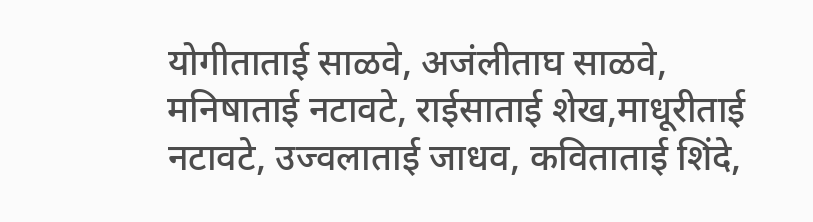योगीताताई साळवे, अजंलीताघ साळवे, मनिषाताई नटावटे, राईसाताई शेख,माधूरीताई नटावटे, उज्वलाताई जाधव, कविताताई शिंदे,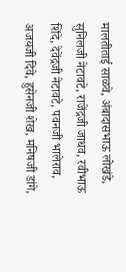मालतीताई साळवे, अंबादासभाऊ लोखंडे, सुनिलजी नेटावटे, राजेंद्रजी जाधव, रवीभाऊ शिंदे, देवेंद्रजी नेटावटे, पवनजी भालेराव, अजयजी दिवे, हुसेनजी शेख, मनिषजी डांगे,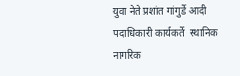युवा नेते प्रशांत गांगुर्डे आदी पदाधिकारी कार्यकर्ते  स्थानिक नागरिक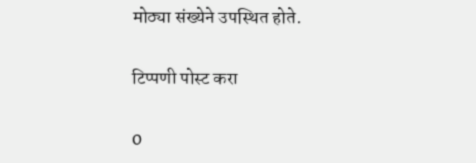मोठ्या संख्येने उपस्थित होते.

टिप्पणी पोस्ट करा

0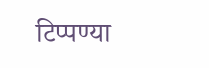टिप्पण्या